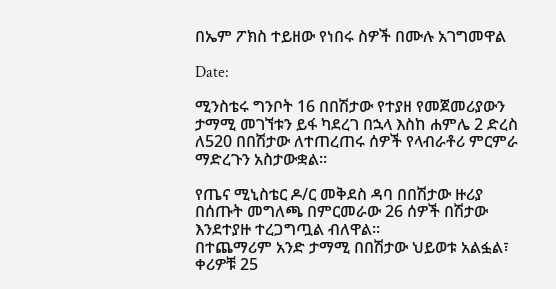በኤም ፖክስ ተይዘው የነበሩ ስዎች በሙሉ አገግመዋል

Date:

ሚንስቴሩ ግንቦት 16 በበሽታው የተያዘ የመጀመሪያውን ታማሚ መገኘቱን ይፋ ካደረገ በኋላ እስከ ሐምሌ 2 ድረስ ለ520 በበሽታው ለተጠረጠሩ ሰዎች የላብራቶሪ ምርምራ ማድረጉን አስታውቋል፡፡

የጤና ሚኒስቴር ዶ/ር መቅደስ ዳባ በበሽታው ዙሪያ በሰጡት መግለጫ በምርመራው 26 ሰዎች በሽታው እንደተያዙ ተረጋግጧል ብለዋል፡፡
በተጨማሪም አንድ ታማሚ በበሽታው ህይወቱ አልፏል፣ ቀሪዎቹ 25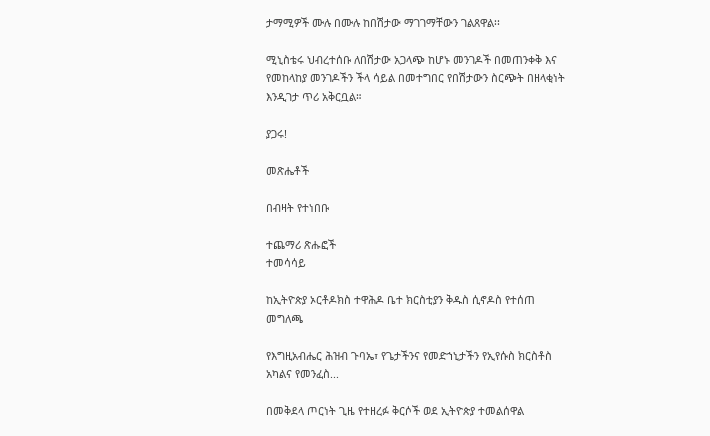ታማሚዎች ሙሉ በሙሉ ከበሽታው ማገገማቸውን ገልጸዋል፡፡

ሚኒስቴሩ ህብረተሰቡ ለበሽታው አጋላጭ ከሆኑ መንገዶች በመጠንቀቅ እና የመከላከያ መንገዶችን ችላ ሳይል በመተግበር የበሽታውን ስርጭት በዘላቂነት እንዲገታ ጥሪ አቅርቧል።

ያጋሩ!

መጽሔቶች

በብዛት የተነበቡ

ተጨማሪ ጽሑፎች
ተመሳሳይ

ከኢትዮጵያ ኦርቶዶክስ ተዋሕዶ ቤተ ክርስቲያን ቅዱስ ሲኖዶስ የተሰጠ መግለጫ

የእግዚአብሔር ሕዝብ ጉባኤ፣ የጌታችንና የመድኀኒታችን የኢየሱስ ክርስቶስ አካልና የመንፈስ...

በመቅደላ ጦርነት ጊዜ የተዘረፉ ቅርሶች ወደ ኢትዮጵያ ተመልሰዋል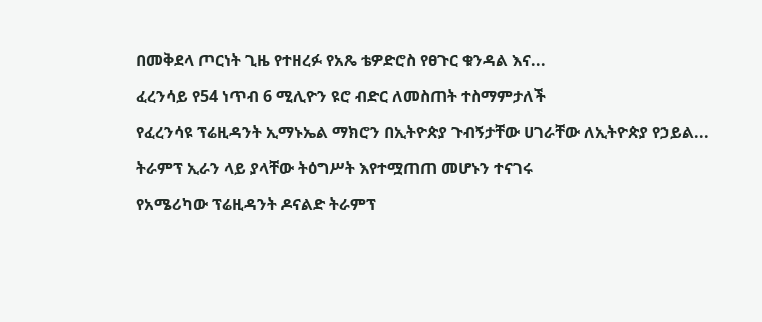በመቅደላ ጦርነት ጊዜ የተዘረፉ የአጼ ቴዎድሮስ የፀጉር ቁንዳል እና...

ፈረንሳይ የ54 ነጥብ 6 ሚሊዮን ዩሮ ብድር ለመስጠት ተስማምታለች

የፈረንሳዩ ፕሬዚዳንት ኢማኑኤል ማክሮን በኢትዮጵያ ጉብኝታቸው ሀገራቸው ለኢትዮጵያ የኃይል...

ትራምፕ ኢራን ላይ ያላቸው ትዕግሥት እየተሟጠጠ መሆኑን ተናገሩ

የአሜሪካው ፕሬዚዳንት ዶናልድ ትራምፕ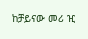ከቻይናው መሪ ዢ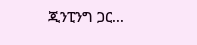ጂንፒንግ ጋር...